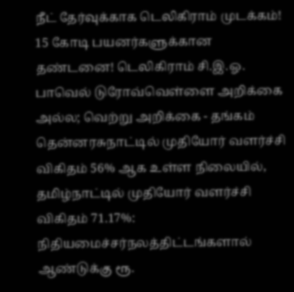நீட் தேர்வுக்காக டெலிகிராம் முடக்கம்! 15 கோடி பயனர்களுக்கான தண்டனை! டெலிகிராம் சி.இ.ஓ. பாவெல் டுரோவ்வெள்ளை அறிக்கை அல்ல; வெற்று அறிக்கை - தங்கம் தென்னரசுநாட்டில் முதியோர் வளர்ச்சி விகிதம் 56% ஆக உள்ள நிலையில், தமிழ்நாட்டில் முதியோர் வளர்ச்சி விகிதம் 71.17%: நிதியமைச்சர்நலத்திட்டங்களால் ஆண்டுக்கு ரூ.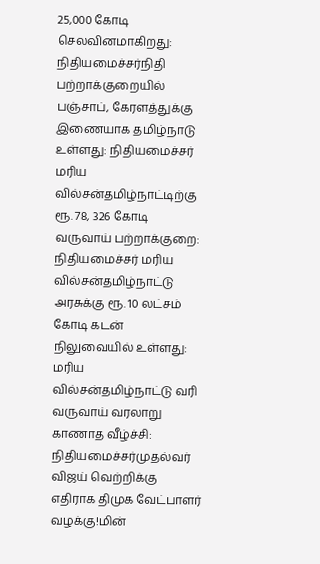25,000 கோடி செலவினமாகிறது: நிதியமைச்சர்நிதி பற்றாக்குறையில் பஞ்சாப், கேரளத்துக்கு இணையாக தமிழ்நாடு உள்ளது: நிதியமைச்சர் மரிய வில்சன்தமிழ்நாட்டிற்கு ரூ. 78, 326 கோடி வருவாய் பற்றாக்குறை: நிதியமைச்சர் மரிய வில்சன்தமிழ்நாட்டு அரசுக்கு ரூ. 10 லட்சம் கோடி கடன் நிலுவையில் உள்ளது: மரிய வில்சன்தமிழ்நாட்டு வரி வருவாய் வரலாறு காணாத வீழ்ச்சி: நிதியமைச்சர்முதல்வர் விஜய் வெற்றிக்கு எதிராக திமுக வேட்பாளர் வழக்கு!மின்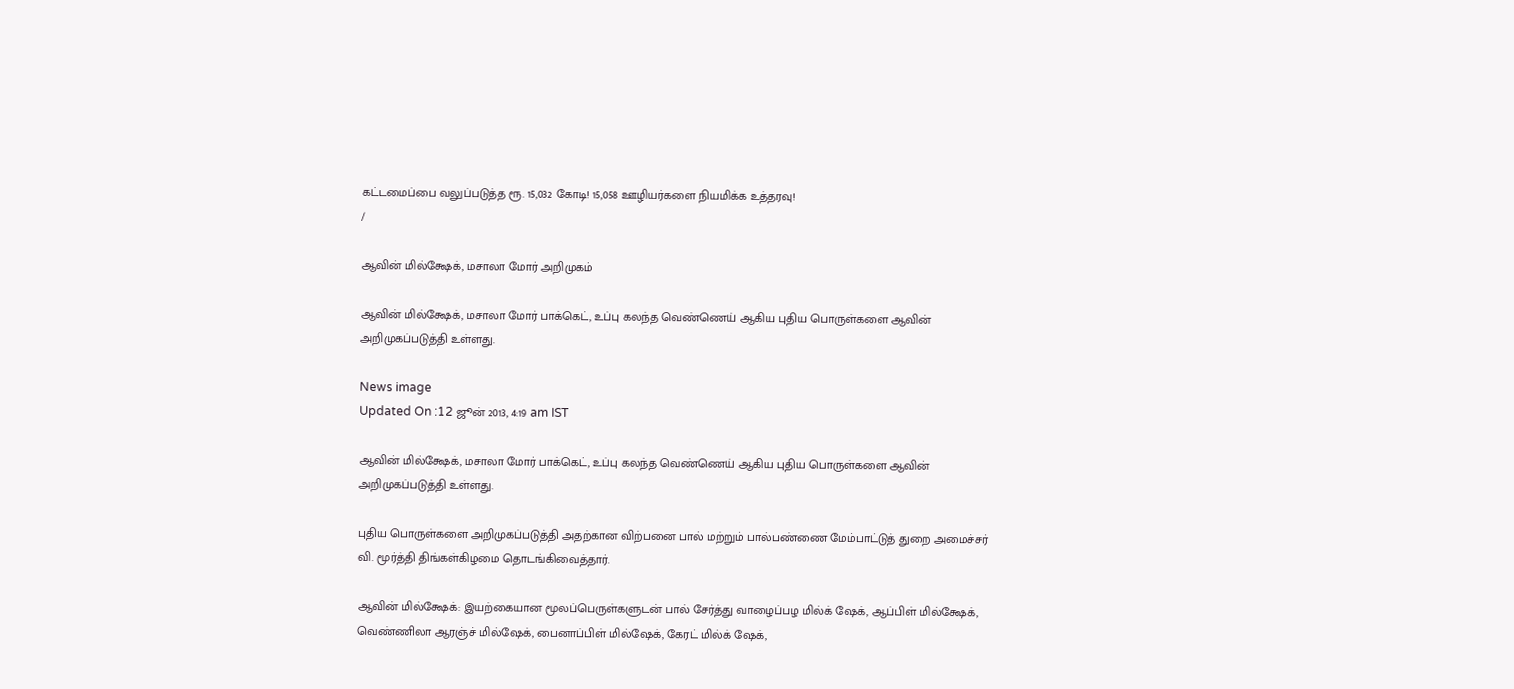கட்டமைப்பை வலுப்படுத்த ரூ. 15,032 கோடி! 15,058 ஊழியர்களை நியமிக்க உத்தரவு!
/

ஆவின் மில்க்ஷேக், மசாலா மோர் அறிமுகம்

ஆவின் மில்க்ஷேக், மசாலா மோர் பாக்கெட், உப்பு கலந்த வெண்ணெய் ஆகிய புதிய பொருள்களை ஆவின் அறிமுகப்படுத்தி உள்ளது.

News image
Updated On :12 ஜூன் 2013, 4:19 am IST

ஆவின் மில்க்ஷேக், மசாலா மோர் பாக்கெட், உப்பு கலந்த வெண்ணெய் ஆகிய புதிய பொருள்களை ஆவின் அறிமுகப்படுத்தி உள்ளது.

புதிய பொருள்களை அறிமுகப்படுத்தி அதற்கான விற்பனை பால் மற்றும் பால்பண்ணை மேம்பாட்டுத் துறை அமைச்சர் வி. மூர்த்தி திங்கள்கிழமை தொடங்கிவைத்தார்.

ஆவின் மில்க்ஷேக்: இயற்கையான மூலப்பெருள்களுடன் பால் சேர்த்து வாழைப்பழ மில்க் ஷேக், ஆப்பிள் மில்க்ஷேக், வெண்ணிலா ஆரஞ்ச் மில்ஷேக், பைனாப்பிள் மில்ஷேக், கேரட் மில்க் ஷேக்,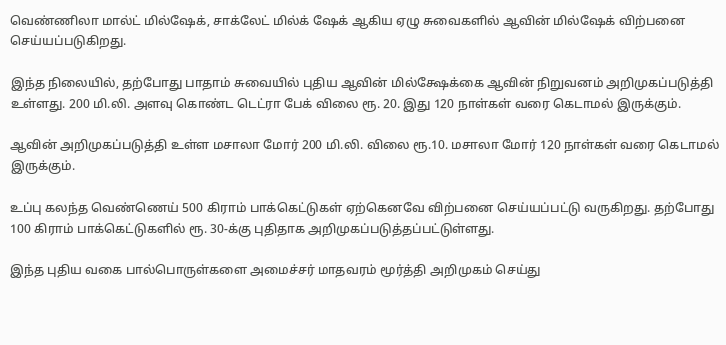வெண்ணிலா மால்ட் மில்ஷேக், சாக்லேட் மில்க் ஷேக் ஆகிய ஏழு சுவைகளில் ஆவின் மில்ஷேக் விற்பனை செய்யப்படுகிறது.

இந்த நிலையில், தற்போது பாதாம் சுவையில் புதிய ஆவின் மில்க்ஷேக்கை ஆவின் நிறுவனம் அறிமுகப்படுத்தி உள்ளது. 200 மி.லி. அளவு கொண்ட டெட்ரா பேக் விலை ரூ. 20. இது 120 நாள்கள் வரை கெடாமல் இருக்கும்.

ஆவின் அறிமுகப்படுத்தி உள்ள மசாலா மோர் 200 மி.லி. விலை ரூ.10. மசாலா மோர் 120 நாள்கள் வரை கெடாமல் இருக்கும்.

உப்பு கலந்த வெண்ணெய் 500 கிராம் பாக்கெட்டுகள் ஏற்கெனவே விற்பனை செய்யப்பட்டு வருகிறது. தற்போது 100 கிராம் பாக்கெட்டுகளில் ரூ. 30-க்கு புதிதாக அறிமுகப்படுத்தப்பட்டுள்ளது.

இந்த புதிய வகை பால்பொருள்களை அமைச்சர் மாதவரம் மூர்த்தி அறிமுகம் செய்து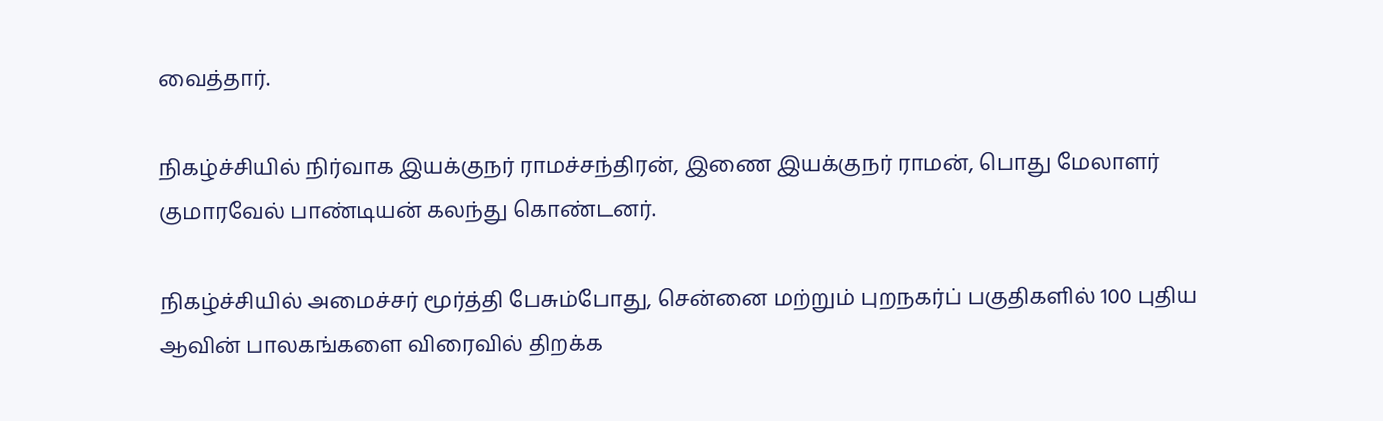வைத்தார்.

நிகழ்ச்சியில் நிர்வாக இயக்குநர் ராமச்சந்திரன், இணை இயக்குநர் ராமன், பொது மேலாளர் குமாரவேல் பாண்டியன் கலந்து கொண்டனர்.

நிகழ்ச்சியில் அமைச்சர் மூர்த்தி பேசும்போது, சென்னை மற்றும் புறநகர்ப் பகுதிகளில் 100 புதிய ஆவின் பாலகங்களை விரைவில் திறக்க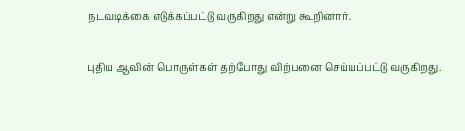நடவடிக்கை எடுக்கப்பட்டு வருகிறது என்று கூறினார்.

புதிய ஆவின் பொருள்கள் தற்போது விற்பனை செய்யப்பட்டு வருகிறது.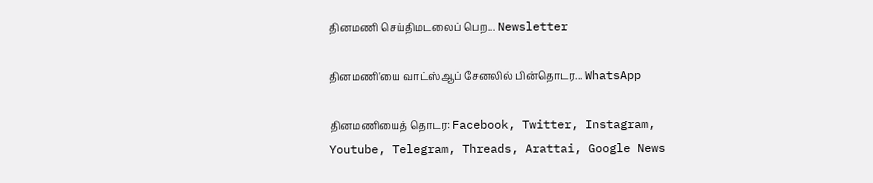தினமணி செய்திமடலைப் பெற... Newsletter

தினமணி'யை வாட்ஸ்ஆப் சேனலில் பின்தொடர... WhatsApp

தினமணியைத் தொடர: Facebook, Twitter, Instagram, Youtube, Telegram, Threads, Arattai, Google News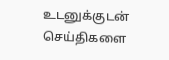உடனுக்குடன் செய்திகளை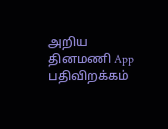அறிய தினமணி App பதிவிறக்கம்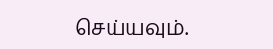செய்யவும்.